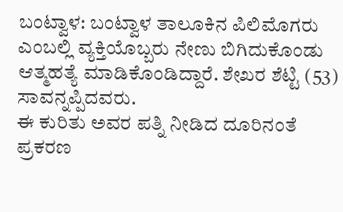ಬಂಟ್ವಾಳ: ಬಂಟ್ವಾಳ ತಾಲೂಕಿನ ಪಿಲಿಮೊಗರು ಎಂಬಲ್ಲಿ ವ್ಯಕ್ತಿಯೊಬ್ಬರು ನೇಣು ಬಿಗಿದುಕೊಂಡು ಆತ್ಮಹತ್ಯೆ ಮಾಡಿಕೊಂಡಿದ್ದಾರೆ. ಶೇಖರ ಶೆಟ್ಟಿ (53) ಸಾವನ್ನಪ್ಪಿದವರು.
ಈ ಕುರಿತು ಅವರ ಪತ್ನಿ ನೀಡಿದ ದೂರಿನಂತೆ ಪ್ರಕರಣ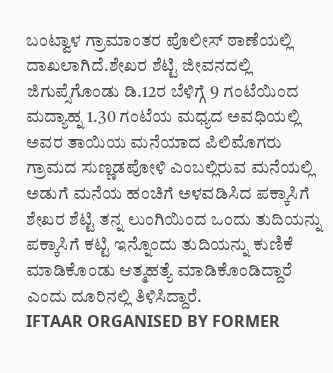ಬಂಟ್ವಾಳ ಗ್ರಾಮಾಂತರ ಪೊಲೀಸ್ ಠಾಣೆಯಲ್ಲಿ ದಾಖಲಾಗಿದೆ.ಶೇಖರ ಶೆಟ್ಟಿ ಜೀವನದಲ್ಲಿ ಜಿಗುಪ್ಸೆಗೊಂಡು ಡಿ.12ರ ಬೆಳಿಗ್ಗೆ 9 ಗಂಟೆಯಿಂದ ಮದ್ಯಾಹ್ನ 1.30 ಗಂಟೆಯ ಮಧ್ಯದ ಅವಧಿಯಲ್ಲಿ ಅವರ ತಾಯಿಯ ಮನೆಯಾದ ಪಿಲಿಮೊಗರು ಗ್ರಾಮದ ಸುಣ್ಣಡಪೋಳಿ ಎಂಬಲ್ಲಿರುವ ಮನೆಯಲ್ಲಿ ಅಡುಗೆ ಮನೆಯ ಹಂಚಿಗೆ ಅಳವಡಿಸಿದ ಪಕ್ಕಾಸಿಗೆ ಶೇಖರ ಶೆಟ್ಟಿ ತನ್ನ ಲುಂಗಿಯಿಂದ ಒಂದು ತುದಿಯನ್ನು ಪಕ್ಕಾಸಿಗೆ ಕಟ್ಟಿ ಇನ್ನೊಂದು ತುದಿಯನ್ನು ಕುಣಿಕೆ ಮಾಡಿಕೊಂಡು ಆತ್ಮಹತ್ಯೆ ಮಾಡಿಕೊಂಡಿದ್ದಾರೆ ಎಂದು ದೂರಿನಲ್ಲಿ ತಿಳಿಸಿದ್ದಾರೆ.
IFTAAR ORGANISED BY FORMER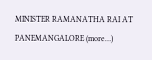MINISTER RAMANATHA RAI AT PANEMANGALORE (more…)